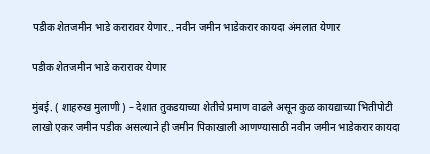पडीक शेतजमीन भाडे करारावर येणार.. नवीन जमीन भाडेकरार कायदा अंमलात येणार

पडीक शेतजमीन भाडे करारावर येणार

मुंबई. ( शाहरुख मुलाणी ) – देशात तुकडयाच्या शेतीचे प्रमाण वाढले असून कुळ कायद्याच्या भितीपोटी लाखो एकर जमीन पडीक असल्याने ही जमीन पिकाखाली आणण्यासाठी नवीन जमीन भाडेकरार कायदा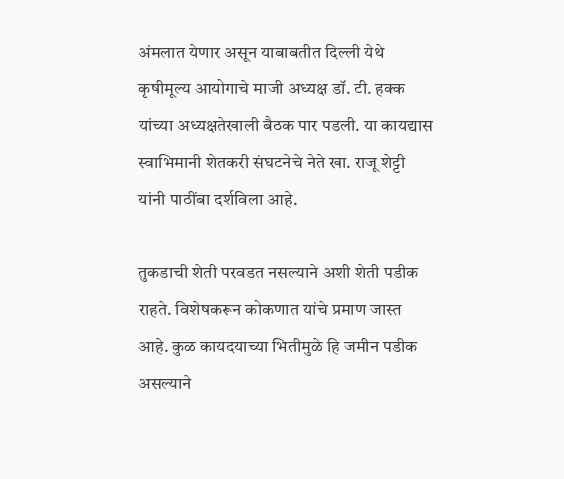अंमलात येणार असून याबाबतीत दिल्ली येथे कृषीमूल्य आयोगाचे माजी अध्यक्ष डॉ. टी. हक्क यांच्या अध्यक्षतेखाली बैठक पार पडली. या कायद्यास स्वाभिमानी शेतकरी संघटनेचे नेते खा. राजू शेट्टी यांनी पाठींबा दर्शविला आहे.

तुकडाची शेती परवडत नसल्याने अशी शेती पडीक राहते. विशेषकरून कोकणात यांचे प्रमाण जास्त आहे. कुळ कायदयाच्या भितीमुळे हि जमीन पडीक असल्याने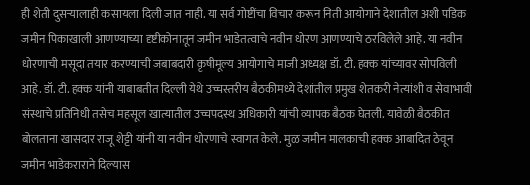ही शेती दुसऱ्यालाही कसायला दिली जात नाही. या सर्व गोष्टींचा विचार करून निती आयोगाने देशातील अशी पडिक जमीन पिकाखाली आणण्याच्या दृष्टीकोनातून जमीन भाडेतत्वाचे नवीन धोरण आणण्याचे ठरविलेले आहे. या नवीन धोरणाची मसूदा तयार करण्याची जबाबदारी कृषीमूल्य आयोगाचे माजी अध्यक्ष डॉ. टी. हक्क यांच्यावर सोपविली आहे. डॉ. टी. हक्क यांनी याबाबतीत दिल्ली येथे उच्चस्तरीय बैठकीमध्ये देशांतील प्रमुख शेतकरी नेत्यांशी व सेवाभावी संस्थाचे प्रतिनिधी तसेच महसूल खात्यातील उच्चपदस्थ अधिकारी यांची व्यापक बैठक घेतली. यावेळी बैठकीत बोलताना खासदार राजू शेट्टी यांनी या नवीन धोरणाचे स्वागत केले. मुळ जमीन मालकाची हक्क आबादित ठेवून जमीन भाडेकराराने दिल्यास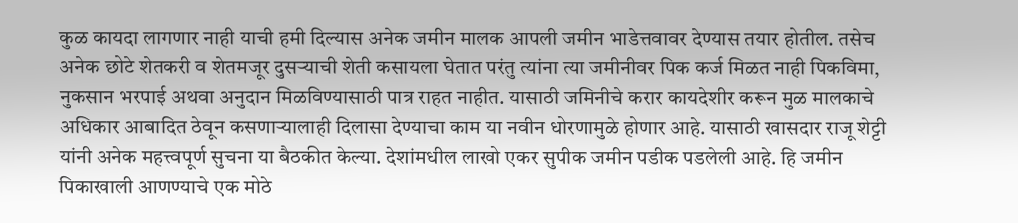कुळ कायदा लागणार नाही याची हमी दिल्यास अनेक जमीन मालक आपली जमीन भाडेत्तवावर देण्यास तयार होतील. तसेच अनेक छोटे शेतकरी व शेतमजूर दुसऱ्याची शेती कसायला घेतात परंतु त्यांना त्या जमीनीवर पिक कर्ज मिळत नाही पिकविमा, नुकसान भरपाई अथवा अनुदान मिळविण्यासाठी पात्र राहत नाहीत. यासाठी जमिनीचे करार कायदेशीर करून मुळ मालकाचे अधिकार आबादित ठेवून कसणाऱ्यालाही दिलासा देण्याचा काम या नवीन धोरणामुळे होणार आहे. यासाठी खासदार राजू शेट्टी यांनी अनेक महत्त्वपूर्ण सुचना या बैठकीत केल्या. देशांमधील लाखो एकर सुपीक जमीन पडीक पडलेली आहे. हि जमीन पिकाखाली आणण्याचे एक मोठे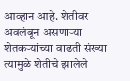आव्हान आहे. शेतीवर अवलंबून असणाऱ्या शेतकऱ्यांच्या वाढती संख्या त्यामुळे शेतीचे झालेले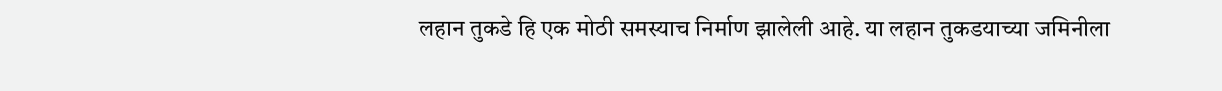लहान तुकडे हि एक मोठी समस्याच निर्माण झालेली आहे. या लहान तुकडयाच्या जमिनीला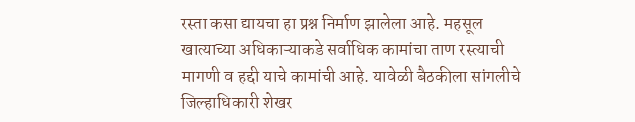रस्ता कसा द्यायचा हा प्रश्न निर्माण झालेला आहे. महसूल खात्याच्या अधिकाऱ्याकडे सर्वाधिक कामांचा ताण रस्त्याची मागणी व हद्दी याचे कामांची आहे. यावेळी बैठकीला सांगलीचे जिल्हाधिकारी शेखर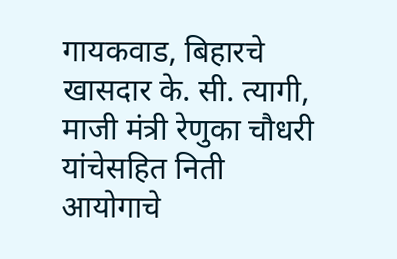गायकवाड, बिहारचे खासदार के. सी. त्यागी, माजी मंत्री रेणुका चौधरी यांचेसहित निती आयोगाचे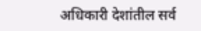अधिकारी देशांतील सर्व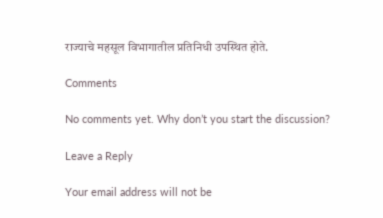राज्याचे महसूल विभागातील प्रतिनिधी उपस्थित होते.

Comments

No comments yet. Why don’t you start the discussion?

Leave a Reply

Your email address will not be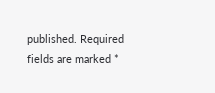published. Required fields are marked *